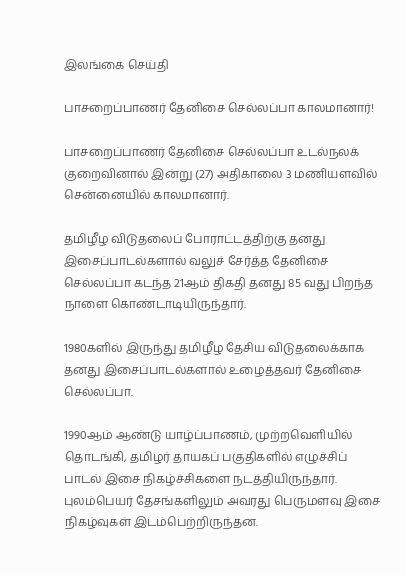இலங்கை செய்தி

பாசறைப்பாணர் தேனிசை செல்லப்பா காலமானார்!

பாசறைப்பாணர் தேனிசை செல்லப்பா உடல்நலக் குறைவினால் இன்று (27) அதிகாலை 3 மணியளவில் சென்னையில் காலமானார்.

தமிழீழ விடுதலைப் போராட்டத்திற்கு தனது இசைப்பாடல்களால் வலுச் சேர்த்த தேனிசை செல்லப்பா கடந்த 21ஆம் திகதி தனது 85 வது பிறந்த நாளை கொண்டாடியிருந்தார்.

1980களில் இருந்து தமிழீழ தேசிய விடுதலைக்காக தனது இசைப்பாடல்களால் உழைத்தவர் தேனிசை செல்லப்பா.

1990ஆம் ஆண்டு யாழ்ப்பாணம், முற்றவெளியில் தொடங்கி, தமிழர் தாயகப் பகுதிகளில் எழுச்சிப் பாடல் இசை நிகழ்ச்சிகளை நடத்தியிருந்தார். புலம்பெயர் தேசங்களிலும் அவரது பெருமளவு இசை நிகழ்வுகள் இடம்பெற்றிருந்தன.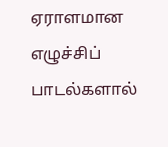ஏராளமான எழுச்சிப் பாடல்களால்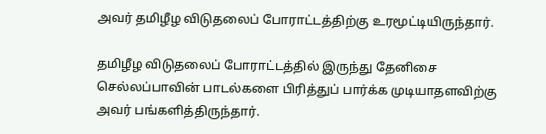அவர் தமிழீழ விடுதலைப் போராட்டத்திற்கு உரமூட்டியிருந்தார்.

தமிழீழ விடுதலைப் போராட்டத்தில் இருந்து தேனிசை செல்லப்பாவின் பாடல்களை பிரித்துப் பார்க்க முடியாதளவிற்கு அவர் பங்களித்திருந்தார்.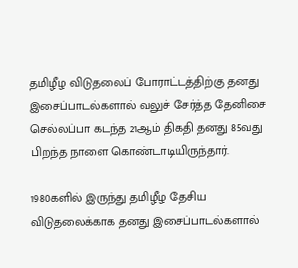தமிழீழ விடுதலைப் போராட்டத்திற்கு தனது இசைப்பாடல்களால் வலுச் சேர்த்த தேனிசை செல்லப்பா கடந்த 21ஆம் திகதி தனது 85வது பிறந்த நாளை கொண்டாடியிருந்தார்.

1980களில் இருந்து தமிழீழ தேசிய விடுதலைக்காக தனது இசைப்பாடல்களால்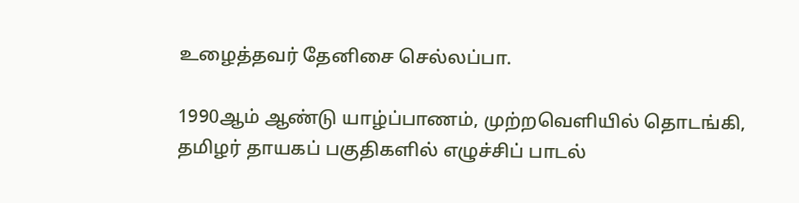உழைத்தவர் தேனிசை செல்லப்பா.

1990ஆம் ஆண்டு யாழ்ப்பாணம், முற்றவெளியில் தொடங்கி, தமிழர் தாயகப் பகுதிகளில் எழுச்சிப் பாடல்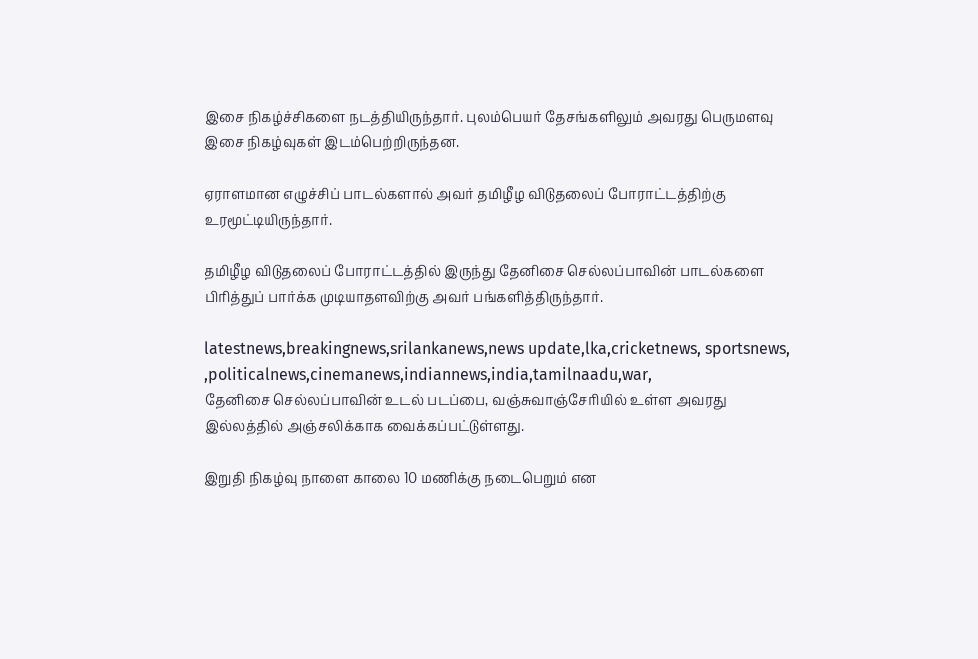இசை நிகழ்ச்சிகளை நடத்தியிருந்தார். புலம்பெயர் தேசங்களிலும் அவரது பெருமளவு இசை நிகழ்வுகள் இடம்பெற்றிருந்தன.

ஏராளமான எழுச்சிப் பாடல்களால் அவர் தமிழீழ விடுதலைப் போராட்டத்திற்கு உரமூட்டியிருந்தார்.

தமிழீழ விடுதலைப் போராட்டத்தில் இருந்து தேனிசை செல்லப்பாவின் பாடல்களை பிரித்துப் பார்க்க முடியாதளவிற்கு அவர் பங்களித்திருந்தார்.

latestnews,breakingnews,srilankanews,news update,lka,cricketnews, sportsnews, ,politicalnews,cinemanews,indiannews,india,tamilnaadu,war,
தேனிசை செல்லப்பாவின் உடல் படப்பை, வஞ்சுவாஞ்சேரியில் உள்ள அவரது இல்லத்தில் அஞ்சலிக்காக வைக்கப்பட்டுள்ளது.

இறுதி நிகழ்வு நாளை காலை 10 மணிக்கு நடைபெறும் என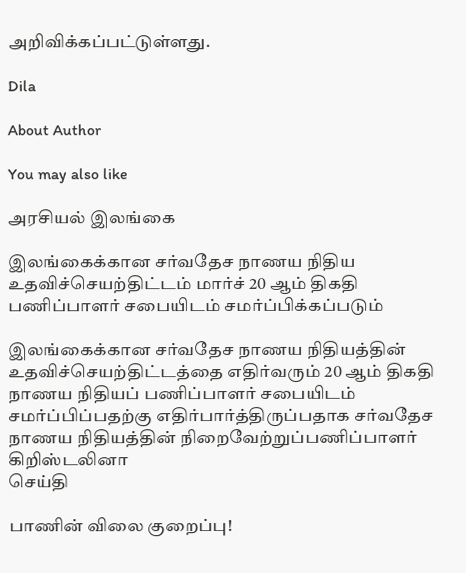அறிவிக்கப்பட்டுள்ளது.

Dila

About Author

You may also like

அரசியல் இலங்கை

இலங்கைக்கான சர்வதேச நாணய நிதிய உதவிச்செயற்திட்டம் மார்ச் 20 ஆம் திகதி பணிப்பாளர் சபையிடம் சமர்ப்பிக்கப்படும்

இலங்கைக்கான சர்வதேச நாணய நிதியத்தின் உதவிச்செயற்திட்டத்தை எதிர்வரும் 20 ஆம் திகதி நாணய நிதியப் பணிப்பாளர் சபையிடம் சமர்ப்பிப்பதற்கு எதிர்பார்த்திருப்பதாக சர்வதேச நாணய நிதியத்தின் நிறைவேற்றுப்பணிப்பாளர் கிறிஸ்டலினா
செய்தி

பாணின் விலை குறைப்பு!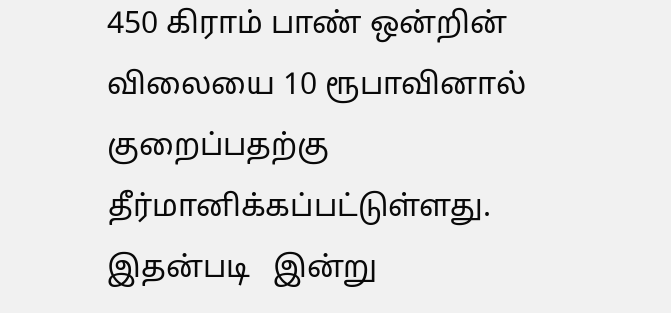450 கிராம் பாண் ஒன்றின் விலையை 10 ரூபாவினால் குறைப்பதற்கு தீர்மானிக்கப்பட்டுள்ளது. இதன்படி   இன்று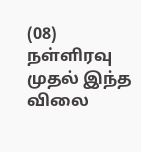(08) நள்ளிரவு முதல் இந்த விலை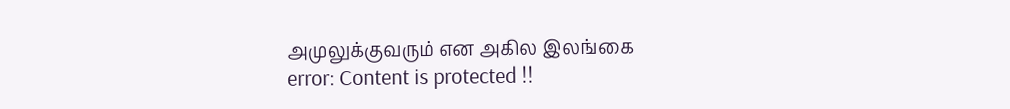அமுலுக்குவரும் என அகில இலங்கை
error: Content is protected !!